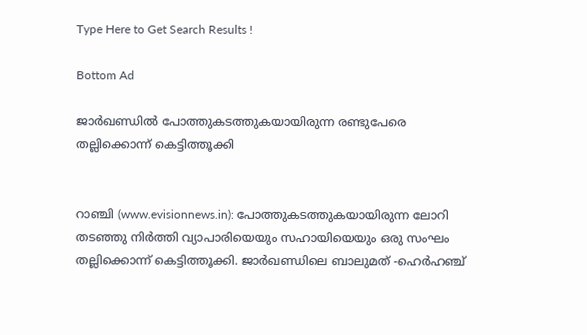Type Here to Get Search Results !

Bottom Ad

ജാര്‍ഖണ്ഡില്‍ പോത്തുകടത്തുകയായിരുന്ന രണ്ടുപേരെ തല്ലിക്കൊന്ന് കെട്ടിത്തൂക്കി


റാഞ്ചി (www.evisionnews.in): പോത്തുകടത്തുകയായിരുന്ന ലോറി തടഞ്ഞു നിര്‍ത്തി വ്യാപാരിയെയും സഹായിയെയും ഒരു സംഘം തല്ലിക്കൊന്ന് കെട്ടിത്തൂക്കി. ജാര്‍ഖണ്ഡിലെ ബാലുമത് -ഹെര്‍ഹഞ്ച്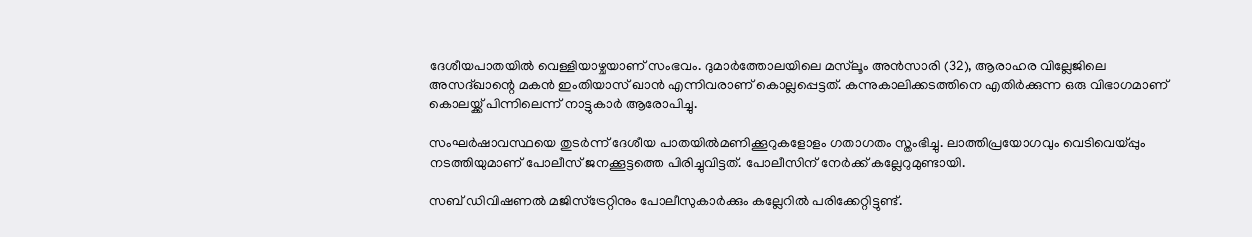ദേശീയപാതയില്‍ വെള്ളിയാഴ്ചയാണ് സംഭവം. ദുമാര്‍ത്തോലയിലെ മസ്‌ലൂം അന്‍സാരി (32), ആരാഹര വില്ലേജിലെ അസദ്ഖാന്റെ മകന്‍ ഇംതിയാസ് ഖാന്‍ എന്നിവരാണ് കൊല്ലപ്പെട്ടത്. കന്നുകാലിക്കടത്തിനെ എതിര്‍ക്കുന്ന ഒരു വിഭാഗമാണ് കൊലയ്ക്ക് പിന്നിലെന്ന് നാട്ടുകാര്‍ ആരോപിച്ചു.

സംഘര്‍ഷാവസ്ഥയെ തുടര്‍ന്ന് ദേശീയ പാതയില്‍മണിക്കൂറുകളോളം ഗതാഗതം സ്തംഭിച്ചു. ലാത്തിപ്രയോഗവും വെടിവെയ്പ്പും നടത്തിയുമാണ് പോലീസ് ജനക്കൂട്ടത്തെ പിരിച്ചുവിട്ടത്. പോലീസിന് നേര്‍ക്ക് കല്ലേറുമുണ്ടായി.

സബ് ഡിവിഷണല്‍ മജിസ്‌ട്രേറ്റിനും പോലീസുകാര്‍ക്കും കല്ലേറില്‍ പരിക്കേറ്റിട്ടുണ്ട്.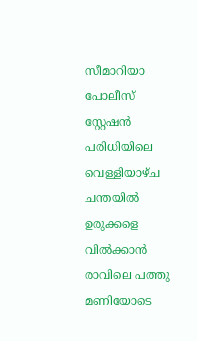സീമാറിയാ പോലീസ് സ്റ്റേഷന്‍ പരിധിയിലെ വെള്ളിയാഴ്ച ചന്തയില്‍ ഉരുക്കളെ വില്‍ക്കാന്‍ രാവിലെ പത്തു മണിയോടെ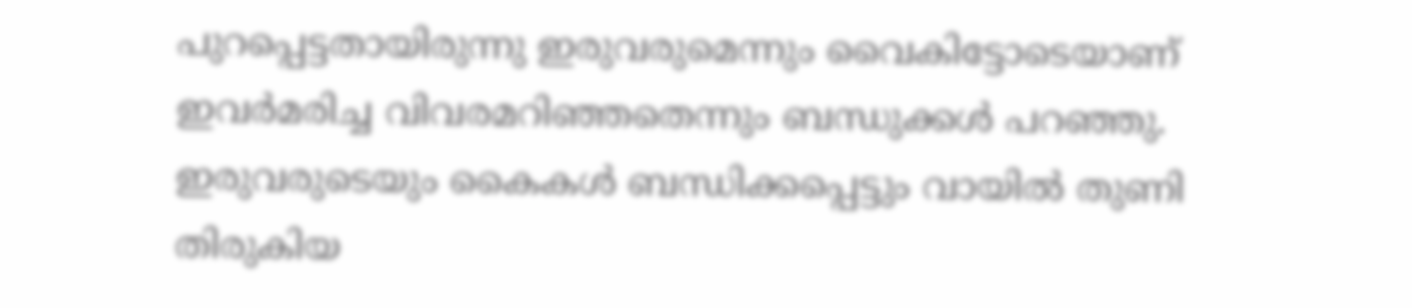പുറപ്പെട്ടതായിരുന്നു ഇരുവരുമെന്നും വൈകിട്ടോടെയാണ് ഇവര്‍മരിച്ച വിവരമറിഞ്ഞതെന്നും ബന്ധുക്കള്‍ പറഞ്ഞു. ഇരുവരുടെയും കൈകള്‍ ബന്ധിക്കപ്പെട്ടും വായില്‍ തുണി തിരുകിയ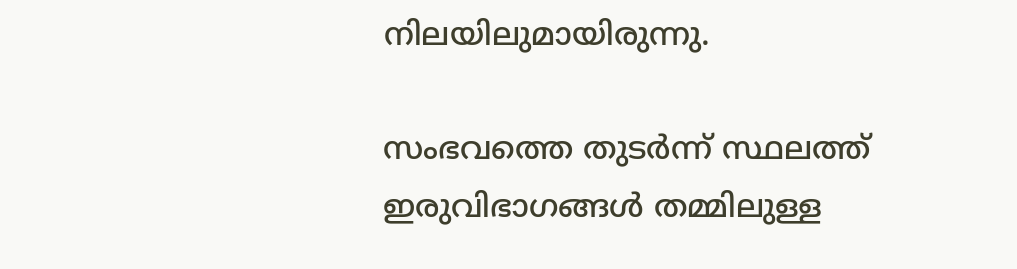നിലയിലുമായിരുന്നു.

സംഭവത്തെ തുടര്‍ന്ന് സ്ഥലത്ത് ഇരുവിഭാഗങ്ങള്‍ തമ്മിലുള്ള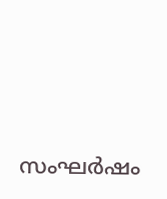സംഘര്‍ഷം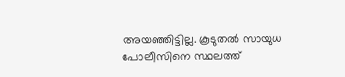അയഞ്ഞിട്ടില്ല. കൂടുതല്‍ സായുധ പോലീസിനെ സ്ഥലത്ത്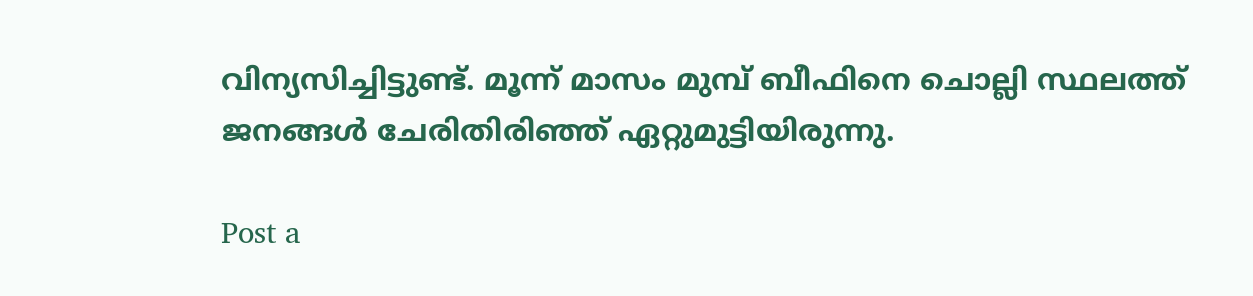വിന്യസിച്ചിട്ടുണ്ട്. മൂന്ന് മാസം മുമ്പ് ബീഫിനെ ചൊല്ലി സ്ഥലത്ത് ജനങ്ങള്‍ ചേരിതിരിഞ്ഞ് ഏറ്റുമുട്ടിയിരുന്നു.

Post a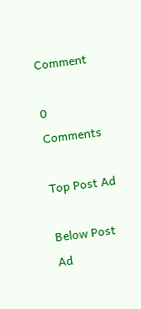Comment

0 Comments

Top Post Ad

Below Post Ad